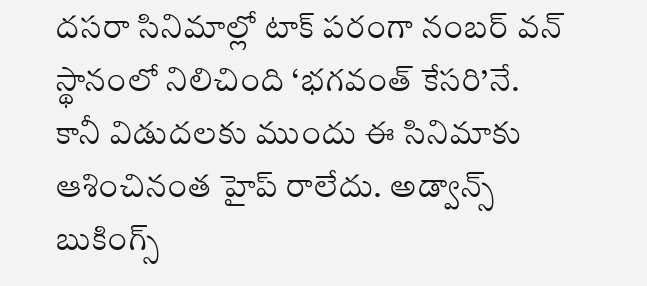దసరా సినిమాల్లో టాక్ పరంగా నంబర్ వన్ స్థానంలో నిలిచింది ‘భగవంత్ కేసరి’నే. కానీ విడుదలకు ముందు ఈ సినిమాకు ఆశించినంత హైప్ రాలేదు. అడ్వాన్స్ బుకింగ్స్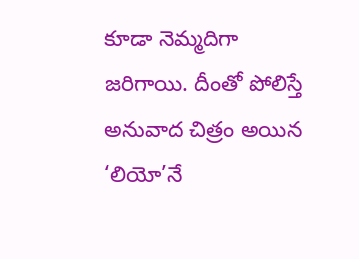కూడా నెమ్మదిగా జరిగాయి. దీంతో పోలిస్తే అనువాద చిత్రం అయిన ‘లియో’నే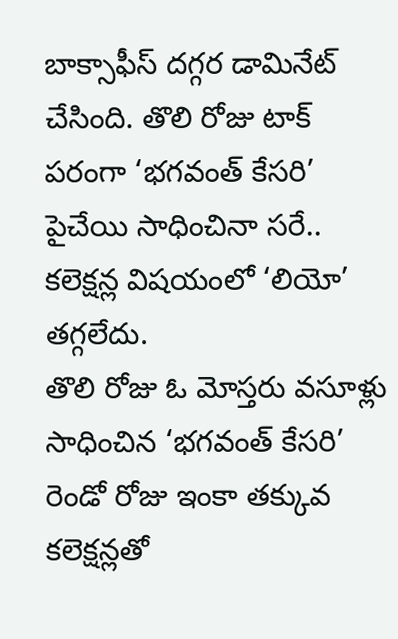బాక్సాఫీస్ దగ్గర డామినేట్ చేసింది. తొలి రోజు టాక్ పరంగా ‘భగవంత్ కేసరి’ పైచేయి సాధించినా సరే.. కలెక్షన్ల విషయంలో ‘లియో’ తగ్గలేదు.
తొలి రోజు ఓ మోస్తరు వసూళ్లు సాధించిన ‘భగవంత్ కేసరి’ రెండో రోజు ఇంకా తక్కువ కలెక్షన్లతో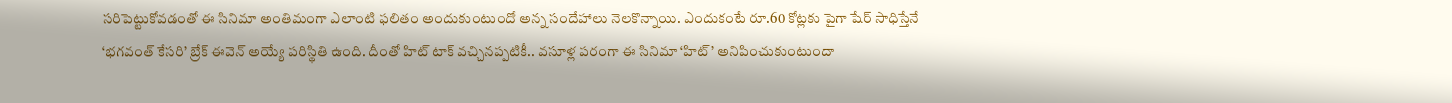సరిపెట్టుకోవడంతో ఈ సినిమా అంతిమంగా ఎలాంటి ఫలితం అందుకుంటుందో అన్న సందేహాలు నెలకొన్నాయి. ఎందుకంటే రూ.60 కోట్లకు పైగా షేర్ సాధిస్తేనే ‘భగవంత్ కేసరి’ బ్రేక్ ఈవెన్ అయ్యే పరిస్థితి ఉంది. దీంతో హిట్ టాక్ వచ్చినప్పటికీ.. వసూళ్ల పరంగా ఈ సినిమా ‘హిట్’ అనిపించుకుంటుందా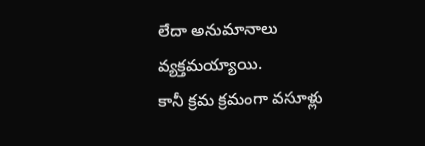లేదా అనుమానాలు వ్యక్తమయ్యాయి.
కానీ క్రమ క్రమంగా వసూళ్లు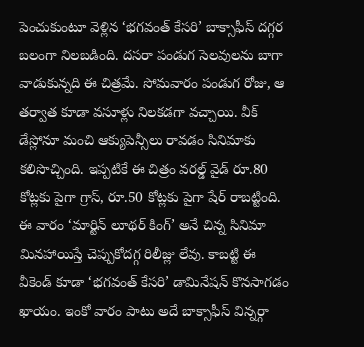పెంచుకుంటూ వెళ్లిన ‘భగవంత్ కేసరి’ బాక్సాఫీస్ దగ్గర బలంగా నిలబడింది. దసరా పండుగ సెలవులను బాగా వాడుకున్నది ఈ చిత్రమే. సోమవారం పండుగ రోజు, ఆ తర్వాత కూడా వసూళ్లు నిలకడగా వచ్చాయి. వీక్ డేస్లోనూ మంచి ఆక్యుపెన్సీలు రావడం సినిమాకు కలిసొచ్చింది. ఇప్పటికే ఈ చిత్రం వరల్డ్ వైడ్ రూ.80 కోట్లకు పైగా గ్రాస్, రూ.50 కోట్లకు పైగా షేర్ రాబట్టింది.
ఈ వారం ‘మార్టిన్ లూథర్ కింగ్’ అనే చిన్న సినిమా మినహాయిస్తే చెప్పుకోదగ్గ రిలీజ్లు లేవు. కాబట్టి ఈ వీకెండ్ కూడా ‘భగవంత్ కేసరి’ డామినేషన్ కొనసాగడం ఖాయం. ఇంకో వారం పాటు అదే బాక్సాఫీస్ విన్నర్గా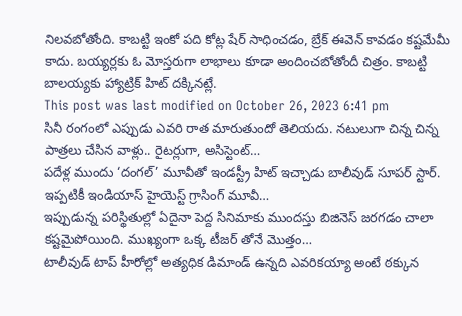నిలవబోతోంది. కాబట్టి ఇంకో పది కోట్ల షేర్ సాధించడం, బ్రేక్ ఈవెన్ కావడం కష్టమేమీ కాదు. బయ్యర్లకు ఓ మోస్తరుగా లాభాలు కూడా అందించబోతోందీ చిత్రం. కాబట్టి బాలయ్యకు హ్యాట్రిక్ హిట్ దక్కినట్లే.
This post was last modified on October 26, 2023 6:41 pm
సినీ రంగంలో ఎప్పుడు ఎవరి రాత మారుతుందో తెలియదు. నటులుగా చిన్న చిన్న పాత్రలు చేసిన వాళ్లు.. రైటర్లుగా, అసిస్టెంట్…
పదేళ్ల ముందు ‘దంగల్’ మూవీతో ఇండస్ట్రీ హిట్ ఇచ్చాడు బాలీవుడ్ సూపర్ స్టార్. ఇప్పటికీ ఇండియాస్ హైయెస్ట్ గ్రాసింగ్ మూవీ…
ఇప్పుడున్న పరిస్థితుల్లో ఏదైనా పెద్ద సినిమాకు ముందస్తు బిజినెస్ జరగడం చాలా కష్టమైపోయింది. ముఖ్యంగా ఒక్క టీజర్ తోనే మొత్తం…
టాలీవుడ్ టాప్ హీరోల్లో అత్యధిక డిమాండ్ ఉన్నది ఎవరికయ్యా అంటే ఠక్కున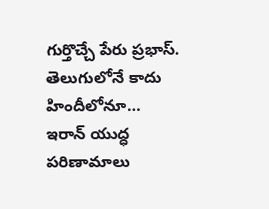గుర్తొచ్చే పేరు ప్రభాస్. తెలుగులోనే కాదు హిందీలోనూ…
ఇరాన్ యుద్ధ పరిణామాలు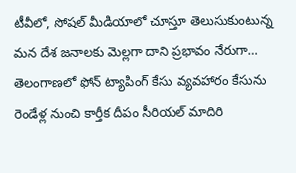టీవీలో, సోషల్ మీడియాలో చూస్తూ తెలుసుకుంటున్న మన దేశ జనాలకు మెల్లగా దాని ప్రభావం నేరుగా…
తెలంగాణలో ఫోన్ ట్యాపింగ్ కేసు వ్యవహారం కేసును రెండేళ్ల నుంచి కార్తీక దీపం సీరియల్ మాదిరి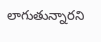లాగుతున్నారని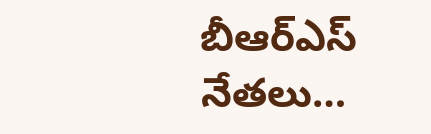బీఆర్ఎస్ నేతలు…